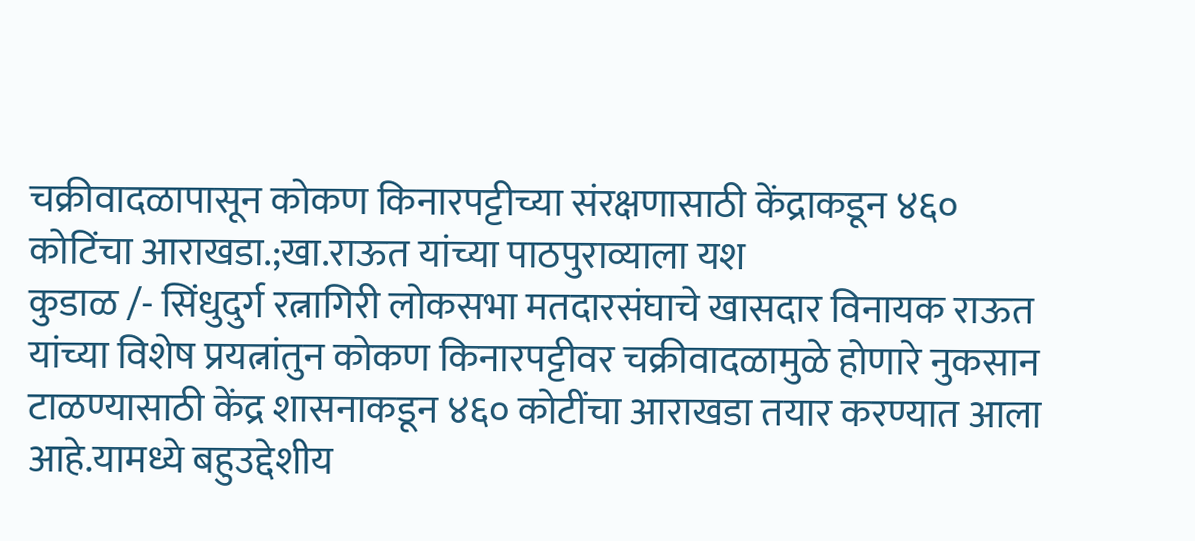चक्रीवादळापासून कोकण किनारपट्टीच्या संरक्षणासाठी केंद्राकडून ४६० कोटिंचा आराखडा.;खा.राऊत यांच्या पाठपुराव्याला यश
कुडाळ /- सिंधुदुर्ग रत्नागिरी लोकसभा मतदारसंघाचे खासदार विनायक राऊत यांच्या विशेष प्रयत्नांतुन कोकण किनारपट्टीवर चक्रीवादळामुळे होणारे नुकसान टाळण्यासाठी केंद्र शासनाकडून ४६० कोटींचा आराखडा तयार करण्यात आला आहे.यामध्ये बहुउद्देशीय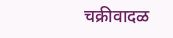चक्रीवादळ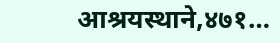आश्रयस्थाने,४७१…